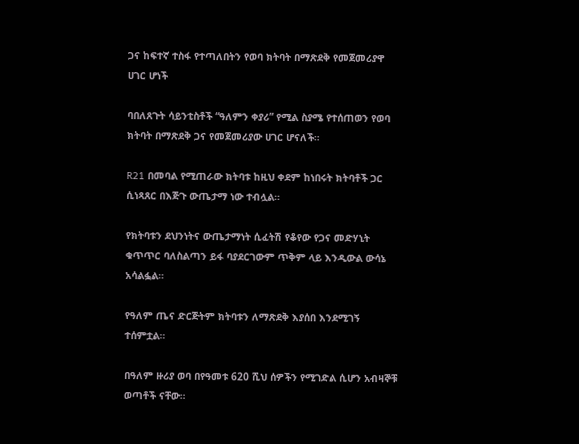ጋና ከፍተኛ ተስፋ የተጣለበትን የወባ ክትባት በማጽደቅ የመጀመሪያዋ ሀገር ሆነች

ባበለጸጉት ሳይንቲስቶች “ዓለምን ቀያሪ” የሚል ስያሜ የተሰጠወን የወባ ክትባት በማጽደቅ ጋና የመጀመሪያው ሀገር ሆናለች።

R21 በመባል የሚጠራው ክትባቱ ከዚህ ቀደም ከነበሩት ክትባቶች ጋር ሲነጻጸር በእጅጉ ውጤታማ ነው ተብሏል።

የክትባቱን ደህንነትና ውጤታማነት ሲፈትሽ የቆየው የጋና መድሃኒት ቁጥጥር ባለስልጣን ይፋ ባያደርገውም ጥቅም ላይ እንዲውል ውሳኔ አሳልፏል።

የዓለም ጤና ድርጅትም ክትባቱን ለማጽደቅ እያሰበ እንደሚገኝ ተሰምቷል።

በዓለም ዙሪያ ወባ በየዓመቱ 620 ሺህ ሰዎችን የሚገድል ሲሆን አብዛኞቹ ወጣቶች ናቸው።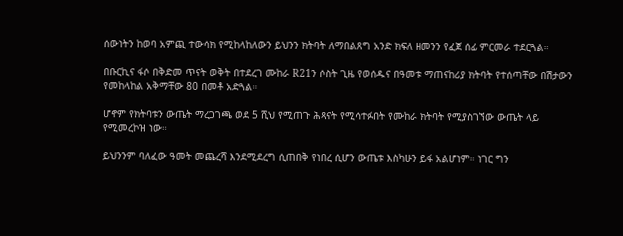ሰውነትን ከወባ አምጪ ተውሳክ የሚከላከለውን ይህንን ክትባት ለማበልጸግ አንድ ክፍለ ዘመንን የፈጀ ሰፊ ምርመራ ተደርጓል።

በቡርኪና ፋሶ በቅድመ ጥናት ወቅት በተደረገ ሙከራ R21ን ሶስት ጊዜ የወሰዱና በዓመቱ ማጠናከሪያ ክትባት የተሰጣቸው በሽታውን የመከላከል አቅማቸው 80 በመቶ አድጓል።

ሆኖም የክትባቱን ውጤት ማረጋገጫ ወደ 5 ሺህ የሚጠጉ ሕጻናት የሚሳተፉበት የሙከራ ክትባት የሚያስገኘው ውጤት ላይ የሚመረኮዝ ነው።

ይህንንም ባለፈው ዓመት መጨረሻ እንደሚደረግ ሲጠበቅ የነበረ ሲሆን ውጤቱ እስካሁን ይፋ አልሆነም። ነገር ግን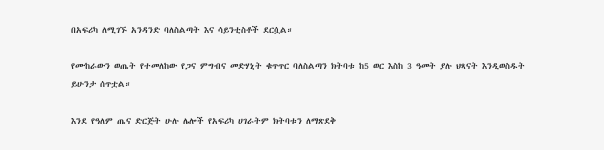በአፍሪካ ለሚገኙ አንዳንድ ባለስልጣት እና ሳይንቲስቶች ደርሷል።

የሙከራውን ወጤት የተመለከው የጋና ምግብና መድሃኒት ቁጥጥር ባለስልጣን ክትባቱ ከ5 ወር እስከ 3 ዓመት ያሉ ህጻናት እንዲወስዱት ይሁንታ ሰጥቷል።

እንደ የዓለም ጤና ድርጅት ሁሉ ሌሎች የአፍሪካ ሀገራትም ክትባቱን ለማጽደቅ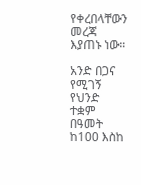የቀረበላቸውን መረጃ እያጠኑ ነው።

አንድ በጋና የሚገኝ የህንድ ተቋም በዓመት ከ100 እስከ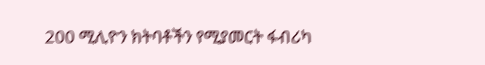200 ሚሊዮን ክትባቶችን የሚያመርት ፋብሪካ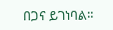በጋና ይገነባል።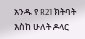አንዱ የ R21 ክትባት እስከ ሁለት ዶላር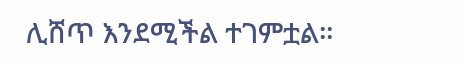ሊሸጥ እንደሚችል ተገምቷል።